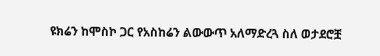ዩክሬን ከሞስኮ ጋር የአስከሬን ልውውጥ አለማድረጓ ስለ ወታደሮቿ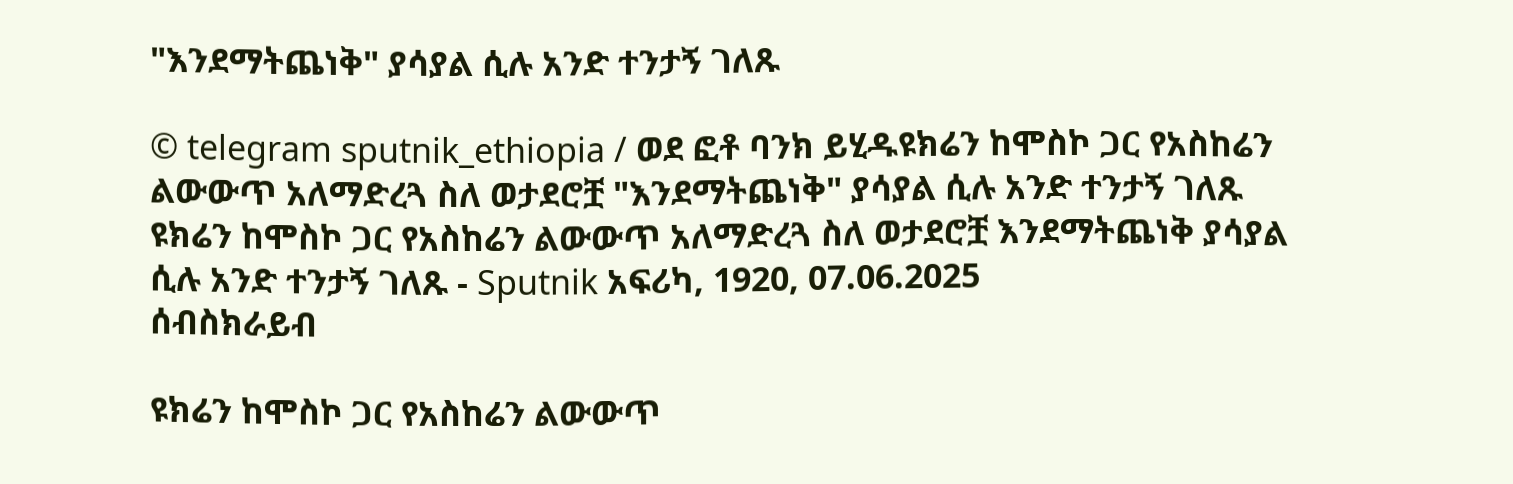"እንደማትጨነቅ" ያሳያል ሲሉ አንድ ተንታኝ ገለጹ

© telegram sputnik_ethiopia / ወደ ፎቶ ባንክ ይሂዱዩክሬን ከሞስኮ ጋር የአስከሬን ልውውጥ አለማድረጓ ስለ ወታደሮቿ "እንደማትጨነቅ" ያሳያል ሲሉ አንድ ተንታኝ ገለጹ
ዩክሬን ከሞስኮ ጋር የአስከሬን ልውውጥ አለማድረጓ ስለ ወታደሮቿ እንደማትጨነቅ ያሳያል ሲሉ አንድ ተንታኝ ገለጹ - Sputnik አፍሪካ, 1920, 07.06.2025
ሰብስክራይብ

ዩክሬን ከሞስኮ ጋር የአስከሬን ልውውጥ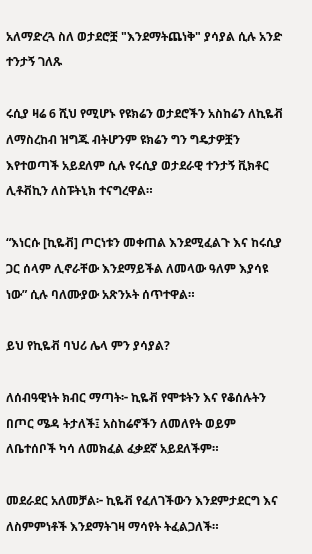አለማድረጓ ስለ ወታደሮቿ "እንደማትጨነቅ" ያሳያል ሲሉ አንድ ተንታኝ ገለጹ

ሩሲያ ዛሬ 6 ሺህ የሚሆኑ የዩክሬን ወታደሮችን አስከሬን ለኪዬቭ ለማስረከብ ዝግጁ ብትሆንም ዩክሬን ግን ግዴታዎቿን እየተወጣች አይደለም ሲሉ የሩሲያ ወታደራዊ ተንታኝ ቪክቶር ሊቶቭኪን ለስፑትኒክ ተናግረዋል።

“እነርሱ [ኪዬቭ] ጦርነቱን መቀጠል እንደሚፈልጉ እና ከሩሲያ ጋር ሰላም ሊኖራቸው እንደማይችል ለመላው ዓለም እያሳዩ ነው” ሲሉ ባለሙያው አጽንኦት ሰጥተዋል።

ይህ የኪዬቭ ባህሪ ሌላ ምን ያሳያል?

ለሰብዓዊነት ክብር ማጣት፦ ኪዬቭ የሞቱትን እና የቆሰሉትን በጦር ሜዳ ትታለች፤ አስከሬኖችን ለመለየት ወይም ለቤተሰቦች ካሳ ለመክፈል ፈቃደኛ አይደለችም።

መደራደር አለመቻል፦ ኪዬቭ የፈለገችውን እንደምታደርግ እና ለስምምነቶች እንደማትገዛ ማሳየት ትፈልጋለች።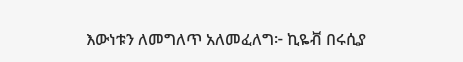እውነቱን ለመግለጥ አለመፈለግ፦ ኪዬቭ በሩሲያ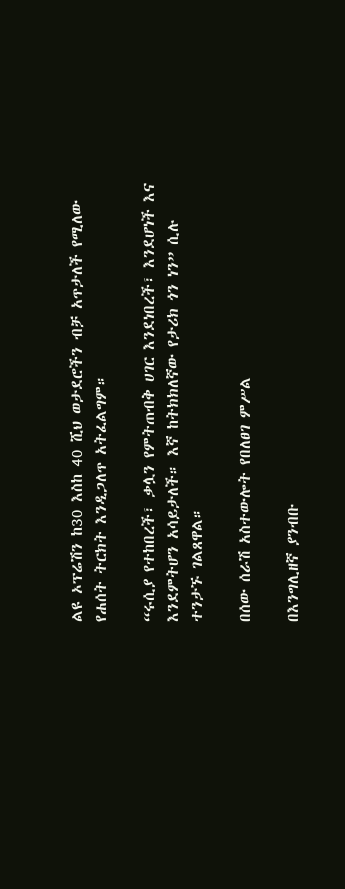ልዩ ኦፕሬሽን ከ30 እስከ 40 ሺህ ወታደሮችን ብቻ አጥታለች የሚለው የሐሰት ትርክት እንዲጋለጥ አትፈልግም።

“ሩሲያ የተከበረች፣ ቃሏን የምትጠብቅ ሀገር እንደነበረች፣ እንደሆነች እና እንደምትሆን አሳይታለች። እኛ ከትክክለኛው የታሪክ ጎን ነን” ሲሉ ተንታኙ ገልጸዋል።

በሰው ሰራሽ አስተውሎት የበለፀገ ምሥል

በእንግሊዘኛ ያንብቡ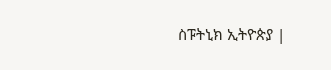ስፑትኒክ ኢትዮጵያ |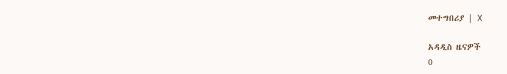መተግበሪያ | X

አዳዲስ ዜናዎች
0